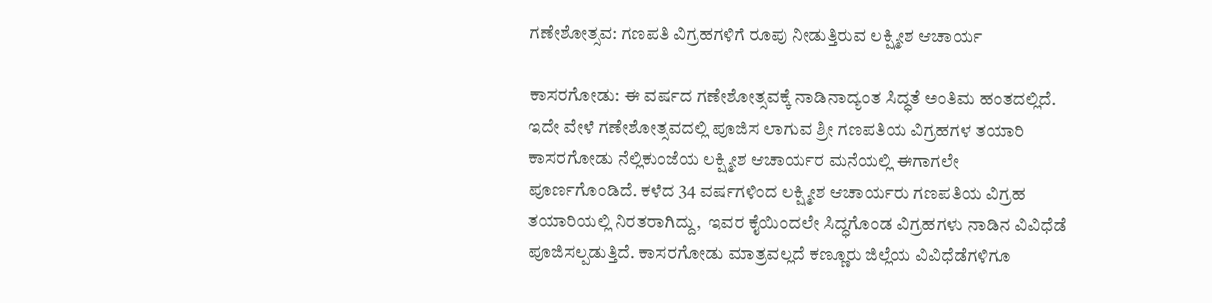ಗಣೇಶೋತ್ಸವ: ಗಣಪತಿ ವಿಗ್ರಹಗಳಿಗೆ ರೂಪು ನೀಡುತ್ತಿರುವ ಲಕ್ಷ್ಮೀಶ ಆಚಾರ್ಯ

ಕಾಸರಗೋಡು: ಈ ವರ್ಷದ ಗಣೇಶೋತ್ಸವಕ್ಕೆ ನಾಡಿನಾದ್ಯಂತ ಸಿದ್ಧತೆ ಅಂತಿಮ ಹಂತದಲ್ಲಿದೆ. ಇದೇ ವೇಳೆ ಗಣೇಶೋತ್ಸವದಲ್ಲಿ ಪೂಜಿಸ ಲಾಗುವ ಶ್ರೀ ಗಣಪತಿಯ ವಿಗ್ರಹಗಳ ತಯಾರಿ ಕಾಸರಗೋಡು ನೆಲ್ಲಿಕುಂಜೆಯ ಲಕ್ಷ್ಮೀಶ ಆಚಾರ್ಯರ ಮನೆಯಲ್ಲಿ ಈಗಾಗಲೇ  ಪೂರ್ಣಗೊಂಡಿದೆ. ಕಳೆದ 34 ವರ್ಷಗಳಿಂದ ಲಕ್ಷ್ಮೀಶ ಆಚಾರ್ಯರು ಗಣಪತಿಯ ವಿಗ್ರಹ ತಯಾರಿಯಲ್ಲಿ ನಿರತರಾಗಿದ್ದು,  ಇವರ ಕೈಯಿಂದಲೇ ಸಿದ್ಧಗೊಂಡ ವಿಗ್ರಹಗಳು ನಾಡಿನ ವಿವಿಧೆಡೆ ಪೂಜಿಸಲ್ಪಡುತ್ತಿದೆ. ಕಾಸರಗೋಡು ಮಾತ್ರವಲ್ಲದೆ ಕಣ್ಣೂರು ಜಿಲ್ಲೆಯ ವಿವಿಧೆಡೆಗಳಿಗೂ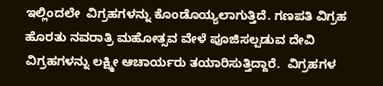ಇಲ್ಲಿಂದಲೇ  ವಿಗ್ರಹಗಳನ್ನು ಕೊಂಡೊಯ್ಯಲಾಗುತ್ತಿದೆ. ಗಣಪತಿ ವಿಗ್ರಹ  ಹೊರತು ನವರಾತ್ರಿ ಮಹೋತ್ಸವ ವೇಳೆ ಪೂಜಿಸಲ್ಪಡುವ ದೇವಿ ವಿಗ್ರಹಗಳನ್ನು ಲಕ್ಷ್ಮೀ ಆಚಾರ್ಯರು ತಯಾರಿಸುತ್ತಿದ್ದಾರೆ.  ವಿಗ್ರಹಗಳ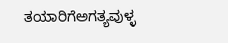ತಯಾರಿಗೆಅಗತ್ಯವುಳ್ಳ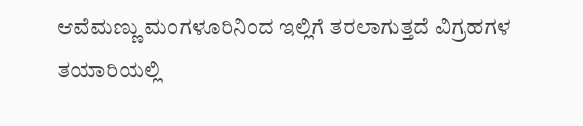ಆವೆಮಣ್ಣು ಮಂಗಳೂರಿನಿಂದ ಇಲ್ಲಿಗೆ ತರಲಾಗುತ್ತದೆ ವಿಗ್ರಹಗಳ ತಯಾರಿಯಲ್ಲಿ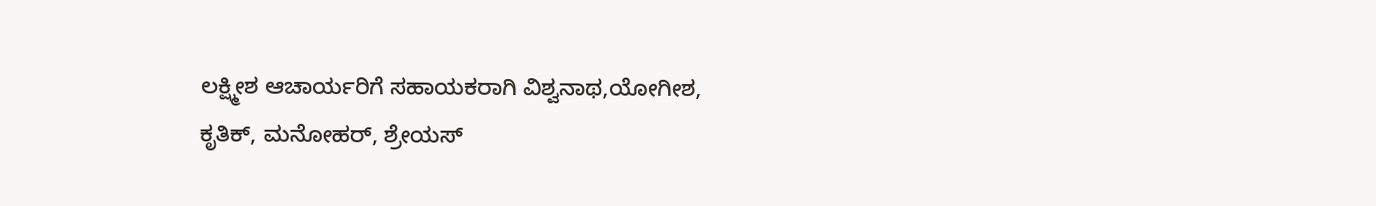ಲಕ್ಷ್ಮೀಶ ಆಚಾರ್ಯರಿಗೆ ಸಹಾಯಕರಾಗಿ ವಿಶ್ವನಾಥ,ಯೋಗೀಶ, ಕೃತಿಕ್, ಮನೋಹರ್, ಶ್ರೇಯಸ್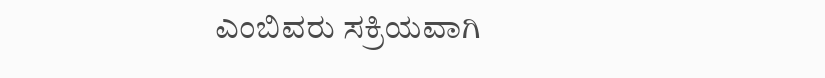ಎಂಬಿವರು ಸಕ್ರಿಯವಾಗಿ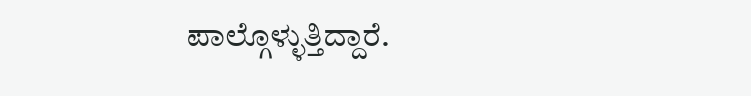ಪಾಲ್ಗೊಳ್ಳುತ್ತಿದ್ದಾರೆ.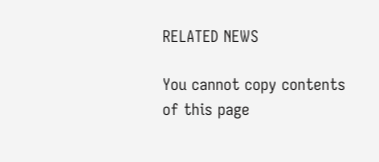RELATED NEWS

You cannot copy contents of this page